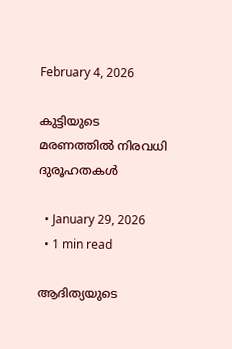February 4, 2026

കുട്ടിയുടെ മരണത്തില്‍ നിരവധി ദുരൂഹതകള്‍

  • January 29, 2026
  • 1 min read

ആദിത്യയുടെ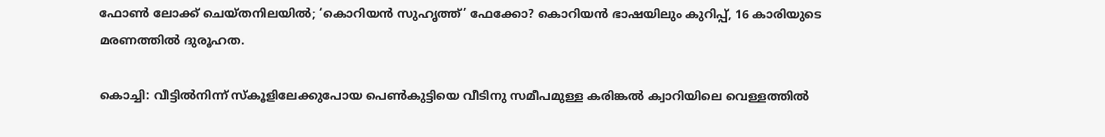ഫോണ്‍ ലോക്ക് ചെയ്തനിലയില്‍; ‘കൊറിയന്‍ സുഹൃത്ത്’ ഫേക്കോ? കൊറിയന്‍ ഭാഷയിലും കുറിപ്പ്, 16 കാരിയുടെ മരണത്തില്‍ ദുരൂഹത.

കൊച്ചി: വീട്ടില്‍നിന്ന് സ്‌കൂളിലേക്കുപോയ പെണ്‍കുട്ടിയെ വീടിനു സമീപമുള്ള കരിങ്കല്‍ ക്വാറിയിലെ വെള്ളത്തില്‍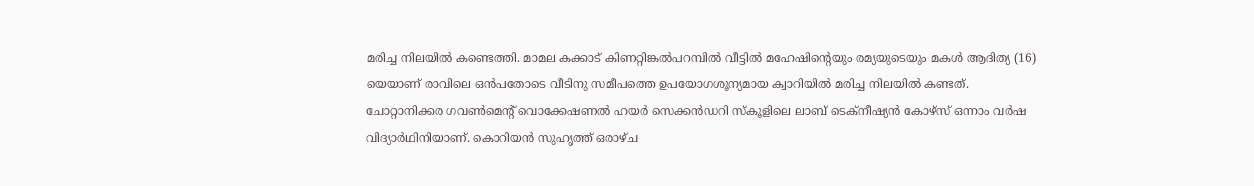മരിച്ച നിലയില്‍ കണ്ടെത്തി. മാമല കക്കാട് കിണറ്റിങ്കല്‍പറമ്പില്‍ വീട്ടില്‍ മഹേഷിന്റെയും രമ്യയുടെയും മകള്‍ ആദിത്യ (16) യെയാണ് രാവിലെ ഒന്‍പതോടെ വീടിനു സമീപത്തെ ഉപയോഗശൂന്യമായ ക്വാറിയില്‍ മരിച്ച നിലയില്‍ കണ്ടത്. ചോറ്റാനിക്കര ഗവണ്‍മെന്റ് വൊക്കേഷണല്‍ ഹയര്‍ സെക്കന്‍ഡറി സ്‌കൂളിലെ ലാബ് ടെക്നീഷ്യന്‍ കോഴ്സ് ഒന്നാം വര്‍ഷ വിദ്യാര്‍ഥിനിയാണ്. കൊറിയന്‍ സുഹൃത്ത് ഒരാഴ്ച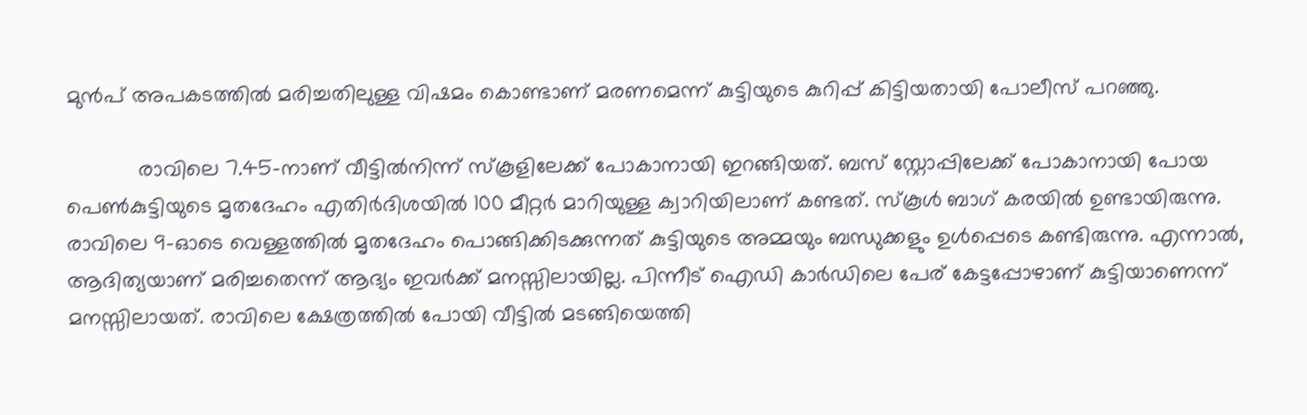മുന്‍പ് അപകടത്തില്‍ മരിച്ചതിലുള്ള വിഷമം കൊണ്ടാണ് മരണമെന്ന് കുട്ടിയുടെ കുറിപ്പ് കിട്ടിയതായി പോലീസ് പറഞ്ഞു.

            രാവിലെ 7.45-നാണ് വീട്ടില്‍നിന്ന് സ്‌കൂളിലേക്ക് പോകാനായി ഇറങ്ങിയത്. ബസ് സ്റ്റോപ്പിലേക്ക് പോകാനായി പോയ പെണ്‍കുട്ടിയുടെ മൃതദേഹം എതിര്‍ദിശയില്‍ 100 മീറ്റര്‍ മാറിയുള്ള ക്വാറിയിലാണ് കണ്ടത്. സ്‌കൂള്‍ ബാഗ് കരയില്‍ ഉണ്ടായിരുന്നു. രാവിലെ 9-ഓടെ വെള്ളത്തില്‍ മൃതദേഹം പൊങ്ങിക്കിടക്കുന്നത് കുട്ടിയുടെ അമ്മയും ബന്ധുക്കളും ഉള്‍പ്പെടെ കണ്ടിരുന്നു. എന്നാല്‍, ആദിത്യയാണ് മരിച്ചതെന്ന് ആദ്യം ഇവര്‍ക്ക് മനസ്സിലായില്ല. പിന്നീട് ഐഡി കാര്‍ഡിലെ പേര് കേട്ടപ്പോഴാണ് കുട്ടിയാണെന്ന് മനസ്സിലായത്. രാവിലെ ക്ഷേത്രത്തില്‍ പോയി വീട്ടില്‍ മടങ്ങിയെത്തി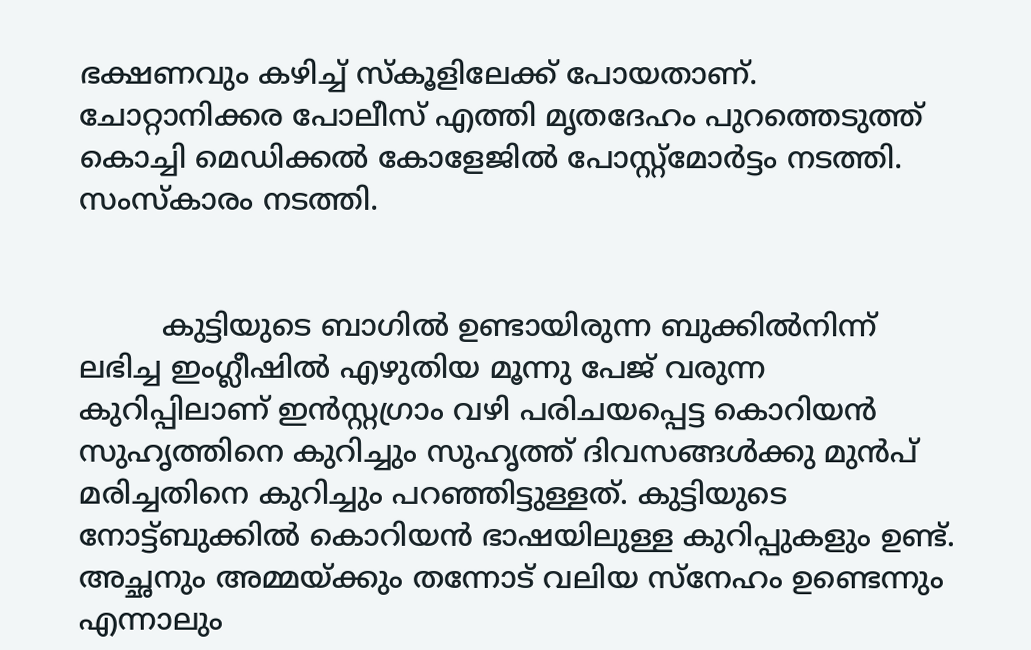ഭക്ഷണവും കഴിച്ച് സ്‌കൂളിലേക്ക് പോയതാണ്. ചോറ്റാനിക്കര പോലീസ് എത്തി മൃതദേഹം പുറത്തെടുത്ത് കൊച്ചി മെഡിക്കല്‍ കോളേജില്‍ പോസ്റ്റ്‌മോര്‍ട്ടം നടത്തി. സംസ്‌കാരം നടത്തി.


         കുട്ടിയുടെ ബാഗില്‍ ഉണ്ടായിരുന്ന ബുക്കില്‍നിന്ന് ലഭിച്ച ഇംഗ്ലീഷില്‍ എഴുതിയ മൂന്നു പേജ് വരുന്ന കുറിപ്പിലാണ് ഇന്‍സ്റ്റഗ്രാം വഴി പരിചയപ്പെട്ട കൊറിയന്‍ സുഹൃത്തിനെ കുറിച്ചും സുഹൃത്ത് ദിവസങ്ങള്‍ക്കു മുന്‍പ് മരിച്ചതിനെ കുറിച്ചും പറഞ്ഞിട്ടുള്ളത്. കുട്ടിയുടെ നോട്ട്ബുക്കില്‍ കൊറിയന്‍ ഭാഷയിലുള്ള കുറിപ്പുകളും ഉണ്ട്. അച്ഛനും അമ്മയ്ക്കും തന്നോട് വലിയ സ്നേഹം ഉണ്ടെന്നും എന്നാലും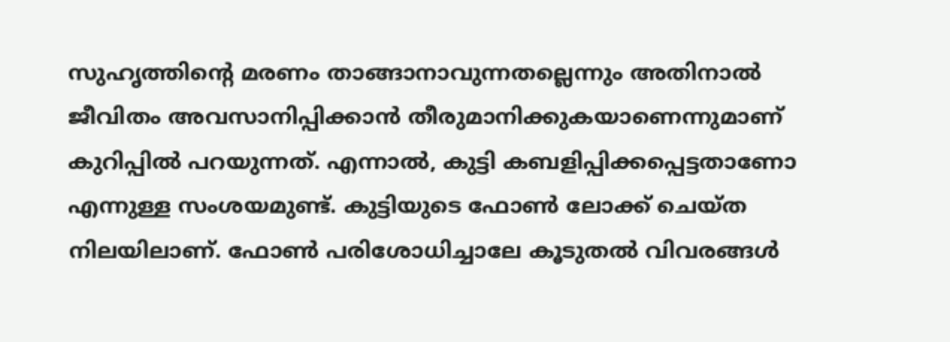സുഹൃത്തിന്റെ മരണം താങ്ങാനാവുന്നതല്ലെന്നും അതിനാല്‍ ജീവിതം അവസാനിപ്പിക്കാന്‍ തീരുമാനിക്കുകയാണെന്നുമാണ് കുറിപ്പില്‍ പറയുന്നത്. എന്നാല്‍, കുട്ടി കബളിപ്പിക്കപ്പെട്ടതാണോ എന്നുള്ള സംശയമുണ്ട്. കുട്ടിയുടെ ഫോണ്‍ ലോക്ക് ചെയ്ത നിലയിലാണ്. ഫോണ്‍ പരിശോധിച്ചാലേ കൂടുതല്‍ വിവരങ്ങള്‍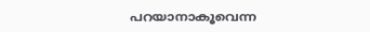പറയാനാകൂവെന്ന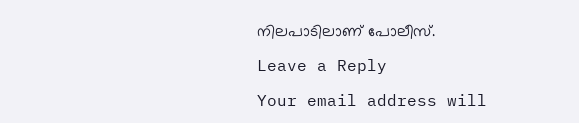നിലപാടിലാണ് പോലീസ്.

Leave a Reply

Your email address will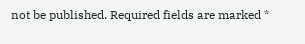not be published. Required fields are marked *